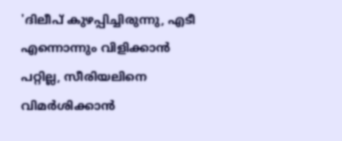'ദിലീപ് കുഴപ്പിച്ചിരുന്നു, എടീ എന്നൊന്നും വിളിക്കാൻ പറ്റില്ല, സീരിയലിനെ വിമർശിക്കാൻ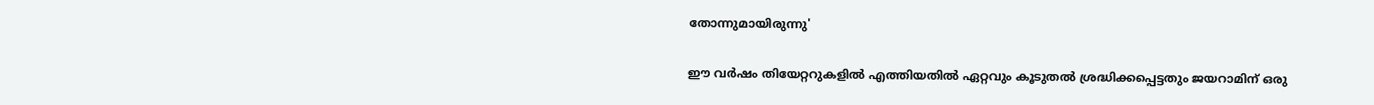തോന്നുമായിരുന്നു'

ഈ വർഷം തിയേറ്ററുകളിൽ എത്തിയതിൽ ഏറ്റവും കൂടുതൽ ശ്രദ്ധിക്കപ്പെട്ടതും ജയറാമിന് ഒരു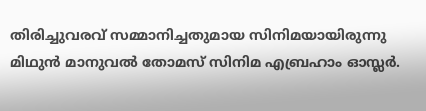തിരിച്ചുവരവ് സമ്മാനിച്ചതുമായ സിനിമയായിരുന്നു മിഥുൻ മാനുവൽ തോമസ് സിനിമ എബ്രഹാം ഓസ്ലർ.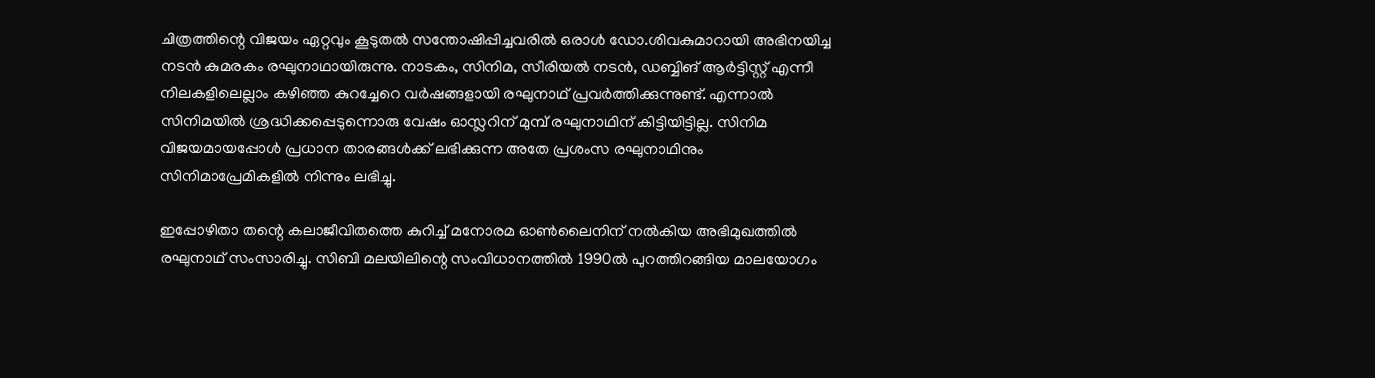ചിത്രത്തിന്റെ വിജയം ഏറ്റവും കൂടുതൽ സന്തോഷിപ്പിച്ചവരിൽ ഒരാൾ ഡോ.ശിവകുമാറായി അഭിനയിച്ച നടൻ കുമരകം രഘുനാഥായിരുന്നു. നാടകം, സിനിമ, സീരിയൽ നടൻ, ഡബ്ബിങ് ആർട്ടിസ്റ്റ് എന്നീ നിലകളിലെല്ലാം കഴിഞ്ഞ കുറച്ചേറെ വർഷങ്ങളായി രഘുനാഥ് പ്രവർത്തിക്കുന്നുണ്ട്. എന്നാൽ സിനിമയിൽ ശ്രദ്ധിക്കപ്പെടുന്നൊരു വേഷം ഓസ്ലറിന് മുമ്പ് രഘുനാഥിന് കിട്ടിയിട്ടില്ല. സിനിമ വിജയമായപ്പോൾ പ്രധാന താരങ്ങൾക്ക് ലഭിക്കുന്ന അതേ പ്രശംസ രഘുനാഥിനും സിനിമാപ്രേമികളിൽ നിന്നും ലഭിച്ചു.

ഇപ്പോഴിതാ തന്റെ കലാജീവിതത്തെ കുറിച്ച് മനോരമ ഓൺലൈനിന് നൽകിയ അഭിമുഖത്തിൽ രഘുനാഥ് സംസാരിച്ചു. സിബി മലയിലിന്റെ സംവിധാനത്തില്‍ 1990ൽ പുറത്തിറങ്ങിയ മാലയോഗം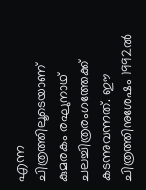എന്ന ചിത്രത്തിലൂടെയാണ് കുമരകം രഘുനാഥ് ചലച്ചിത്രരംഗത്തേക്ക് കടന്നുവന്നത്. ഈ ചിത്രത്തിനുശേഷം 1992ൽ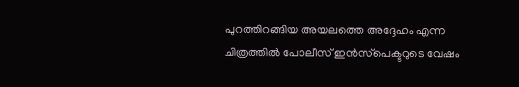പുറത്തിറങ്ങിയ അയലത്തെ അദ്ദേഹം എന്ന ചിത്രത്തില്‍ പോലീസ് ഇന്‍സ്‌പെക്ടറുടെ വേഷം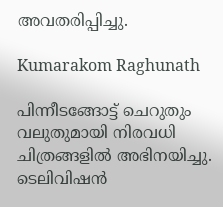അവതരിപ്പിച്ചു.

Kumarakom Raghunath

പിന്നീടങ്ങോട്ട് ചെറുതും വലുതുമായി നിരവധി ചിത്രങ്ങളില്‍ അഭിനയിച്ചു. ടെലിവിഷന്‍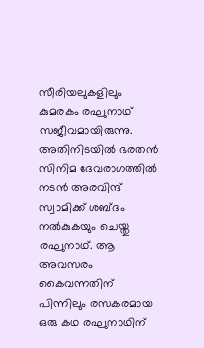സീരിയലുകളിലും കുമരകം രഘുനാഥ് സജീവമായിരുന്നു. അതിനിടയിൽ ഭരതൻ സിനിമ ദേവരാഗത്തിൽ നടൻ അരവിന്ദ് സ്വാമിക്ക് ശബ്ദം നൽകുകയും ചെയ്തു രഘുനാഥ്. ആ അവസരം കൈവന്നതിന് പിന്നിലും രസകരമായ ഒരു കഥ രഘുനാഥിന്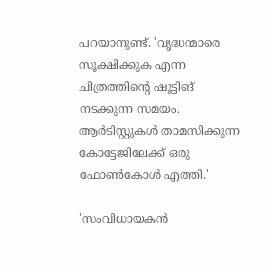പറയാനുണ്ട്. 'വൃദ്ധന്മാരെ സൂക്ഷിക്കുക എന്ന ചിത്രത്തിന്റെ ഷൂട്ടിങ് നടക്കുന്ന സമയം. ആർടിസ്റ്റുകൾ താമസിക്കുന്ന കോട്ടേജിലേക്ക് ഒരു ഫോൺകോൾ എത്തി.'

'സംവിധായകൻ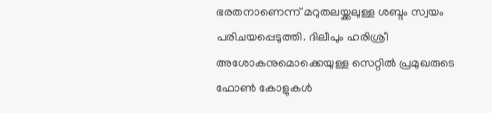ഭരതനാണെന്ന് മറുതലയ്ക്കലുള്ള ശബ്ദം സ്വയം പരിചയപ്പെടുത്തി. ദിലീപും ഹരിശ്രീ അശോകനുമൊക്കെയുള്ള സെറ്റിൽ പ്രമുഖരുടെ ഫോൺ കോളുകൾ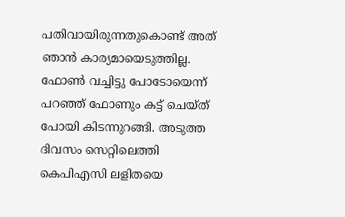പതിവായിരുന്നതുകൊണ്ട് അത് ഞാൻ കാര്യമായെടുത്തില്ല. ഫോൺ വച്ചിട്ടു പോടോയെന്ന് പറഞ്ഞ് ഫോണും കട്ട് ചെയ്ത് പോയി കിടന്നുറങ്ങി. അടുത്ത ദിവസം സെറ്റിലെത്തി കെപിഎസി ലളിതയെ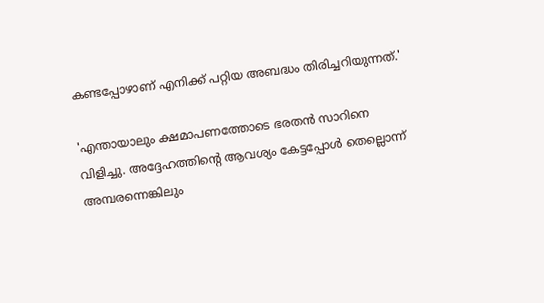കണ്ടപ്പോഴാണ് എനിക്ക് പറ്റിയ അബദ്ധം തിരിച്ചറിയുന്നത്.'

'എന്തായാലും ക്ഷമാപണത്തോടെ ഭരതൻ സാറിനെ വിളിച്ചു. അദ്ദേഹത്തിന്റെ ആവശ്യം കേട്ടപ്പോൾ തെല്ലൊന്ന് അമ്പരന്നെങ്കിലും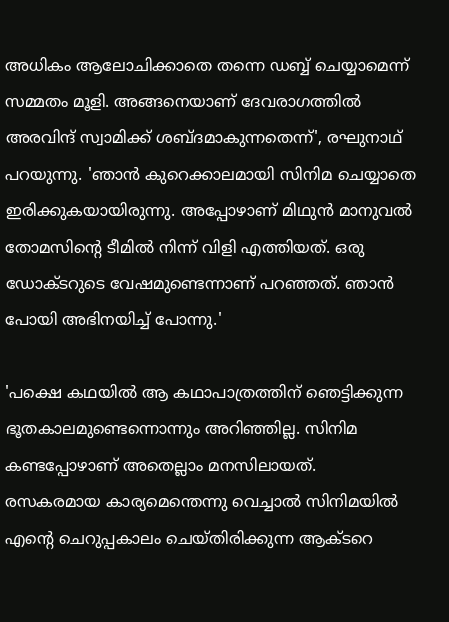അധികം ആലോചിക്കാതെ തന്നെ ഡബ്ബ് ചെയ്യാമെന്ന് സമ്മതം മൂളി. അങ്ങനെയാണ് ദേവരാഗത്തിൽ അരവിന്ദ് സ്വാമിക്ക് ശബ്ദമാകുന്നതെന്ന്', രഘുനാഥ് പറയുന്നു. 'ഞാൻ കുറെക്കാലമായി സിനിമ ചെയ്യാതെ ഇരിക്കുകയായിരുന്നു. അപ്പോഴാണ് മിഥുൻ മാനുവൽ തോമസിന്റെ ടീമിൽ നിന്ന് വിളി എത്തിയത്. ഒരു ഡോക്ടറുടെ വേഷമുണ്ടെന്നാണ് പറഞ്ഞത്. ഞാൻ പോയി അഭിനയിച്ച് പോന്നു.'

'പക്ഷെ കഥയിൽ ആ കഥാപാത്രത്തിന് ഞെട്ടിക്കുന്ന ഭൂതകാലമുണ്ടെന്നൊന്നും അറിഞ്ഞില്ല. സിനിമ കണ്ടപ്പോഴാണ് അതെല്ലാം മനസിലായത്. രസകരമായ കാര്യമെന്തെന്നു വെച്ചാൽ സിനിമയിൽ എന്റെ ചെറുപ്പകാലം ചെയ്തിരിക്കുന്ന ആക്ടറെ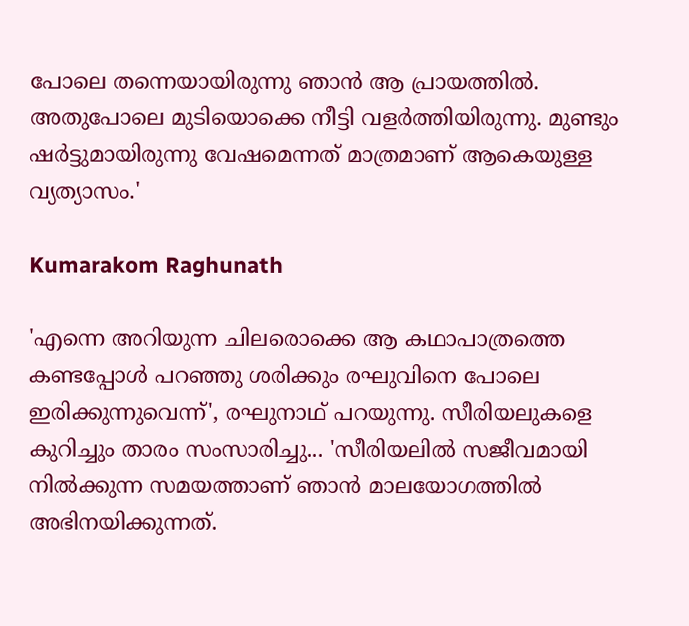പോലെ തന്നെയായിരുന്നു ഞാൻ ആ പ്രായത്തിൽ. അതുപോലെ മുടിയൊക്കെ നീട്ടി വളർത്തിയിരുന്നു. മുണ്ടും ഷർട്ടുമായിരുന്നു വേഷമെന്നത് മാത്രമാണ് ആകെയുള്ള വ്യത്യാസം.'

Kumarakom Raghunath

'എന്നെ അറിയുന്ന ചിലരൊക്കെ ആ കഥാപാത്രത്തെ കണ്ടപ്പോൾ പറഞ്ഞു ശരിക്കും രഘുവിനെ പോലെ ഇരിക്കുന്നുവെന്ന്', രഘുനാഥ് പറയുന്നു. സീരിയലുകളെ കുറിച്ചും താരം സംസാരിച്ചു... 'സീരിയലിൽ സജീവമായി നിൽക്കുന്ന സമയത്താണ് ഞാൻ മാലയോഗത്തിൽ അഭിനയിക്കുന്നത്.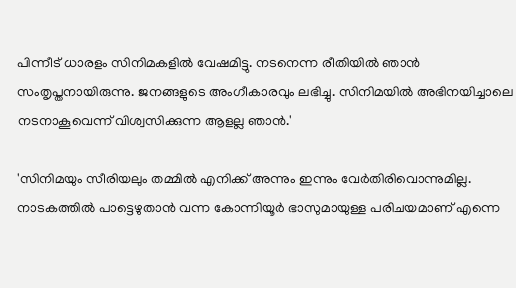പിന്നീട് ധാരളം സിനിമകളിൽ വേഷമിട്ടു. നടനെന്ന രീതിയിൽ ഞാൻ സംതൃപ്തനായിരുന്നു. ജനങ്ങളുടെ അംഗീകാരവും ലഭിച്ചു. സിനിമയിൽ അഭിനയിച്ചാലെ നടനാകൂവെന്ന് വിശ്വസിക്കുന്ന ആളല്ല ഞാൻ.'

'സിനിമയും സീരിയലും തമ്മിൽ എനിക്ക് അന്നും ഇന്നും വേർതിരിവൊന്നുമില്ല. നാടകത്തിൽ പാട്ടെഴുതാൻ വന്ന കോന്നിയൂർ ഭാസുമായുള്ള പരിചയമാണ് എന്നെ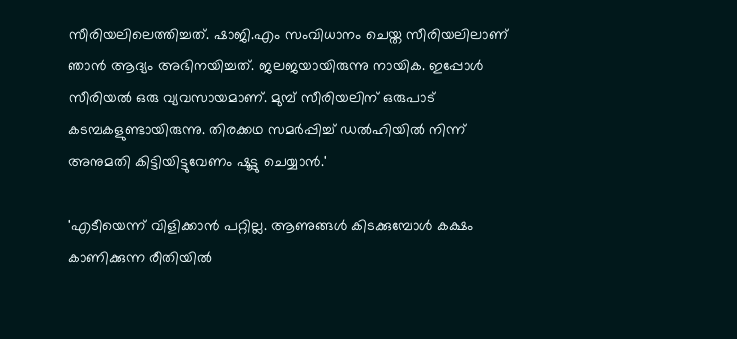സീരിയലിലെത്തിച്ചത്. ഷാജി.എം സംവിധാനം ചെയ്ത സീരിയലിലാണ് ഞാൻ ആദ്യം അഭിനയിച്ചത്. ജലജയായിരുന്നു നായിക. ഇപ്പോൾ സീരിയൽ ഒരു വ്യവസായമാണ്. മുമ്പ് സീരിയലിന് ഒരുപാട് കടമ്പകളുണ്ടായിരുന്നു. തിരക്കഥ സമർപ്പിച്ച് ഡൽഹിയിൽ നിന്ന് അനുമതി കിട്ടിയിട്ടുവേണം ഷൂട്ടു ചെയ്യാൻ.'

'എടീയെന്ന് വിളിക്കാൻ പറ്റില്ല. ആണുങ്ങൾ കിടക്കുമ്പോൾ കക്ഷം കാണിക്കുന്ന രീതിയിൽ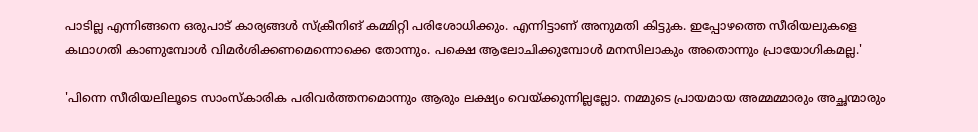പാടില്ല എന്നിങ്ങനെ ഒരുപാട് കാര്യങ്ങൾ സ്ക്രീനിങ് കമ്മിറ്റി പരിശോധിക്കും. എന്നിട്ടാണ് അനുമതി കിട്ടുക. ഇപ്പോഴത്തെ സീരിയലുകളെ കഥാഗതി കാണുമ്പോൾ വിമർശിക്കണമെന്നൊക്കെ തോന്നും. പക്ഷെ ആലോചിക്കുമ്പോൾ മനസിലാകും അതൊന്നും പ്രായോഗികമല്ല.'

'പിന്നെ സീരിയലിലൂടെ സാംസ്കാരിക പരിവർത്തനമൊന്നും ആരും ലക്ഷ്യം വെയ്ക്കുന്നില്ലല്ലോ. നമ്മുടെ പ്രായമായ അമ്മമ്മാരും അച്ഛന്മാരും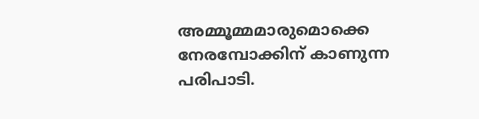അമ്മൂമ്മമാരുമൊക്കെ നേരമ്പോക്കിന് കാണുന്ന പരിപാടി.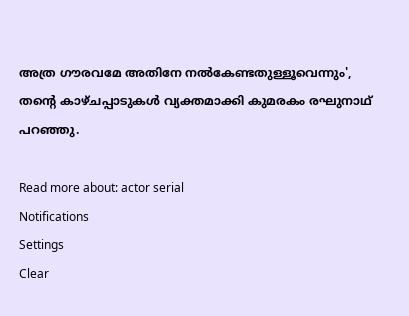അത്ര ഗൗരവമേ അതിനേ നൽകേണ്ടതുള്ളൂവെന്നും', തന്റെ കാഴ്ചപ്പാടുകൾ വ്യക്തമാക്കി കുമരകം രഘുനാഥ് പറഞ്ഞു.

Read more about: actor serial
Notifications
Settings
Clear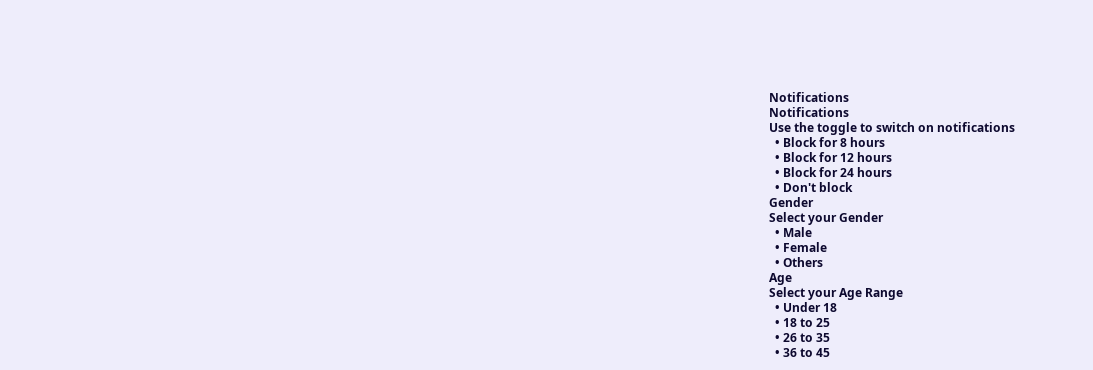Notifications
Notifications
Use the toggle to switch on notifications
  • Block for 8 hours
  • Block for 12 hours
  • Block for 24 hours
  • Don't block
Gender
Select your Gender
  • Male
  • Female
  • Others
Age
Select your Age Range
  • Under 18
  • 18 to 25
  • 26 to 35
  • 36 to 45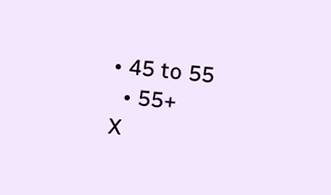• 45 to 55
  • 55+
X